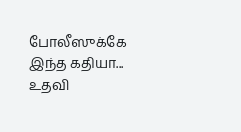போலீஸுக்கே இந்த கதியா... உதவி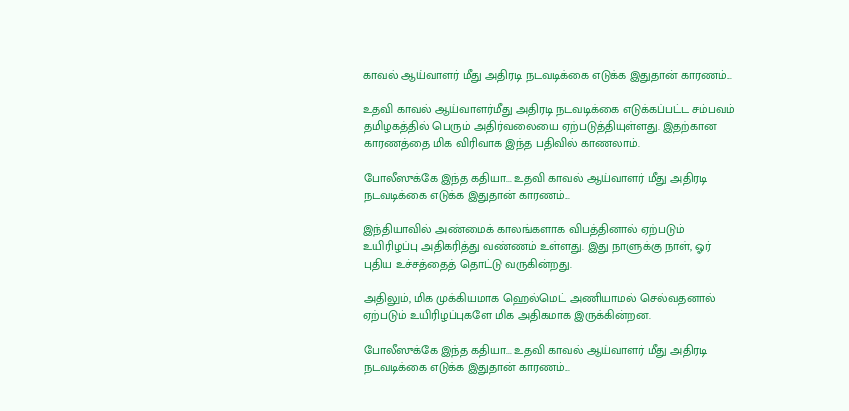காவல் ஆய்வாளர் மீது அதிரடி நடவடிக்கை எடுக்க இதுதான் காரணம்...

உதவி காவல் ஆய்வாளர்மீது அதிரடி நடவடிக்கை எடுக்கப்பட்ட சம்பவம் தமிழகத்தில் பெரும் அதிர்வலையை ஏற்படுத்தியுள்ளது. இதற்கான காரணத்தை மிக விரிவாக இந்த பதிவில் காணலாம்.

போலீஸுக்கே இந்த கதியா... உதவி காவல் ஆய்வாளர் மீது அதிரடி நடவடிக்கை எடுக்க இதுதான் காரணம்...

இந்தியாவில் அண்மைக் காலங்களாக விபத்தினால் ஏற்படும் உயிரிழப்பு அதிகரித்து வண்ணம் உள்ளது. இது நாளுக்கு நாள், ஓர் புதிய உச்சத்தைத் தொட்டு வருகின்றது.

அதிலும், மிக முக்கியமாக ஹெல்மெட் அணியாமல் செல்வதனால் ஏற்படும் உயிரிழப்புகளே மிக அதிகமாக இருக்கின்றன.

போலீஸுக்கே இந்த கதியா... உதவி காவல் ஆய்வாளர் மீது அதிரடி நடவடிக்கை எடுக்க இதுதான் காரணம்...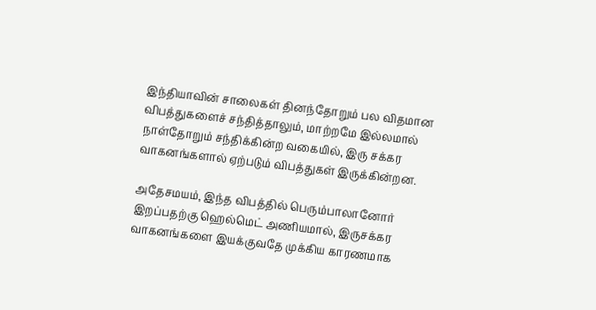இந்தியாவின் சாலைகள் தினந்தோறும் பல விதமான விபத்துகளைச் சந்தித்தாலும், மாற்றமே இல்லமால் நாள்தோறும் சந்திக்கின்ற வகையில், இரு சக்கர வாகனங்களால் ஏற்படும் விபத்துகள் இருக்கின்றன.

அதேசமயம், இந்த விபத்தில் பெரும்பாலானோர் இறப்பதற்கு ஹெல்மெட் அணியமால், இருசக்கர வாகனங்களை இயக்குவதே முக்கிய காரணமாக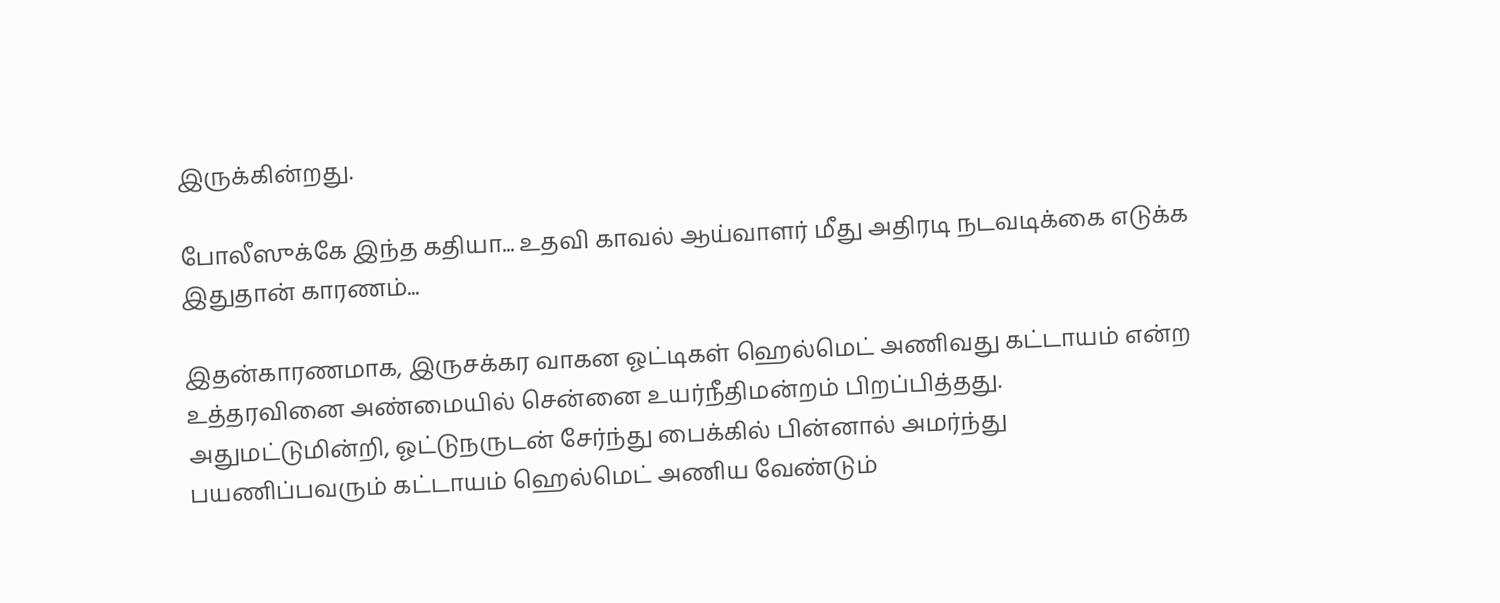இருக்கின்றது.

போலீஸுக்கே இந்த கதியா... உதவி காவல் ஆய்வாளர் மீது அதிரடி நடவடிக்கை எடுக்க இதுதான் காரணம்...

இதன்காரணமாக, இருசக்கர வாகன ஓட்டிகள் ஹெல்மெட் அணிவது கட்டாயம் என்ற உத்தரவினை அண்மையில் சென்னை உயர்நீதிமன்றம் பிறப்பித்தது. அதுமட்டுமின்றி, ஓட்டுநருடன் சேர்ந்து பைக்கில் பின்னால் அமர்ந்து பயணிப்பவரும் கட்டாயம் ஹெல்மெட் அணிய வேண்டும்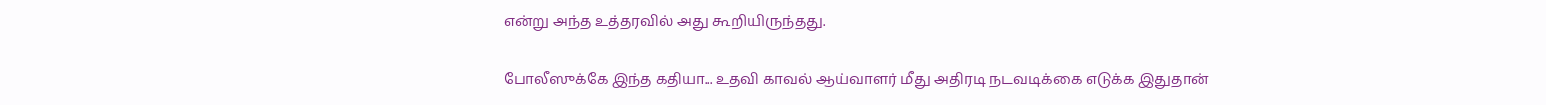என்று அந்த உத்தரவில் அது கூறியிருந்தது.

போலீஸுக்கே இந்த கதியா... உதவி காவல் ஆய்வாளர் மீது அதிரடி நடவடிக்கை எடுக்க இதுதான்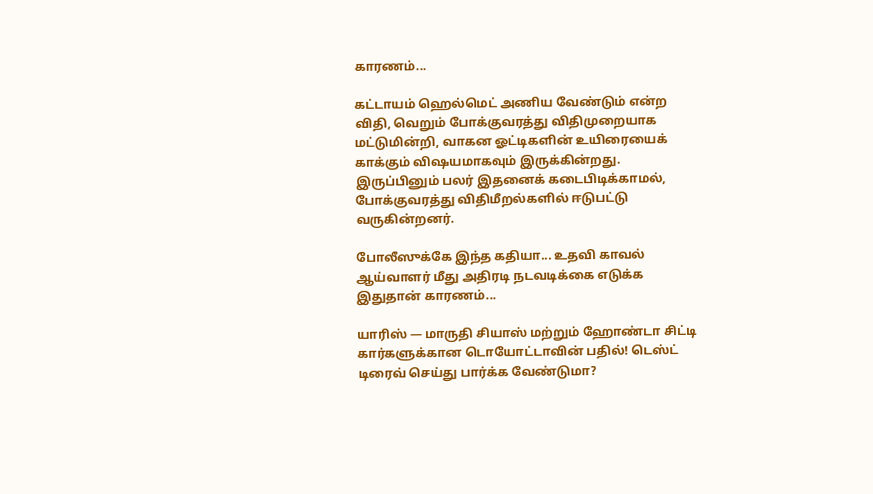காரணம்...

கட்டாயம் ஹெல்மெட் அணிய வேண்டும் என்ற விதி, வெறும் போக்குவரத்து விதிமுறையாக மட்டுமின்றி, வாகன ஓட்டிகளின் உயிரையைக் காக்கும் விஷயமாகவும் இருக்கின்றது. இருப்பினும் பலர் இதனைக் கடைபிடிக்காமல், போக்குவரத்து விதிமீறல்களில் ஈடுபட்டு வருகின்றனர்.

போலீஸுக்கே இந்த கதியா... உதவி காவல் ஆய்வாளர் மீது அதிரடி நடவடிக்கை எடுக்க இதுதான் காரணம்...

யாரிஸ் — மாருதி சியாஸ் மற்றும் ஹோண்டா சிட்டி கார்களுக்கான டொயோட்டாவின் பதில்! டெஸ்ட் டிரைவ் செய்து பார்க்க வேண்டுமா?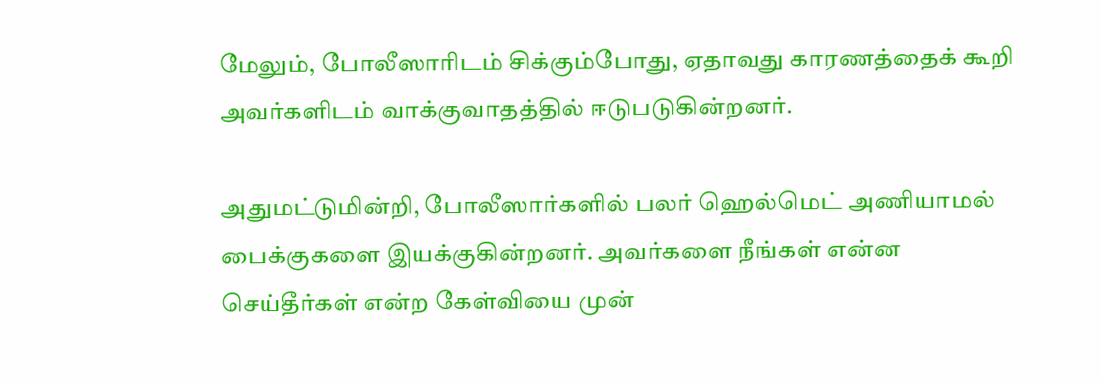மேலும், போலீஸாரிடம் சிக்கும்போது, ஏதாவது காரணத்தைக் கூறி அவர்களிடம் வாக்குவாதத்தில் ஈடுபடுகின்றனர்.

அதுமட்டுமின்றி, போலீஸார்களில் பலர் ஹெல்மெட் அணியாமல் பைக்குகளை இயக்குகின்றனர். அவர்களை நீங்கள் என்ன செய்தீர்கள் என்ற கேள்வியை முன்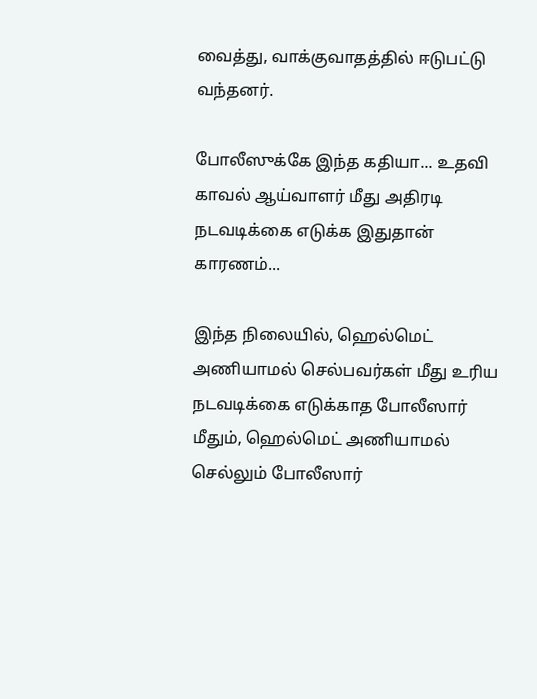வைத்து, வாக்குவாதத்தில் ஈடுபட்டு வந்தனர்.

போலீஸுக்கே இந்த கதியா... உதவி காவல் ஆய்வாளர் மீது அதிரடி நடவடிக்கை எடுக்க இதுதான் காரணம்...

இந்த நிலையில், ஹெல்மெட் அணியாமல் செல்பவர்கள் மீது உரிய நடவடிக்கை எடுக்காத போலீஸார் மீதும், ஹெல்மெட் அணியாமல் செல்லும் போலீஸார்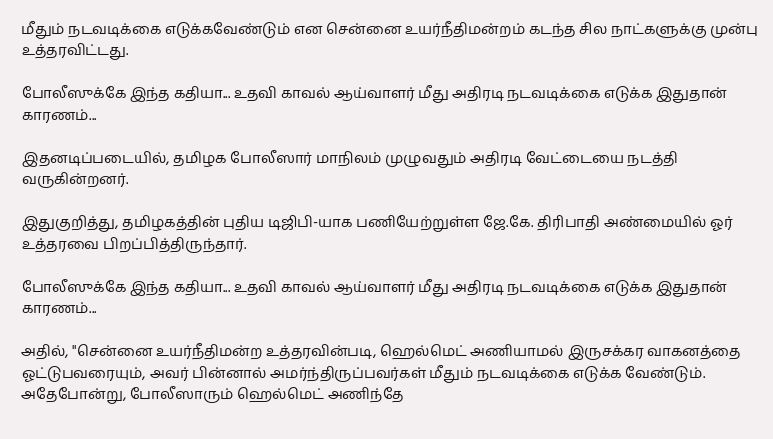மீதும் நடவடிக்கை எடுக்கவேண்டும் என சென்னை உயர்நீதிமன்றம் கடந்த சில நாட்களுக்கு முன்பு உத்தரவிட்டது.

போலீஸுக்கே இந்த கதியா... உதவி காவல் ஆய்வாளர் மீது அதிரடி நடவடிக்கை எடுக்க இதுதான் காரணம்...

இதனடிப்படையில், தமிழக போலீஸார் மாநிலம் முழுவதும் அதிரடி வேட்டையை நடத்தி வருகின்றனர்.

இதுகுறித்து, தமிழகத்தின் புதிய டிஜிபி-யாக பணியேற்றுள்ள ஜே.கே. திரிபாதி அண்மையில் ஓர் உத்தரவை பிறப்பித்திருந்தார்.

போலீஸுக்கே இந்த கதியா... உதவி காவல் ஆய்வாளர் மீது அதிரடி நடவடிக்கை எடுக்க இதுதான் காரணம்...

அதில், "சென்னை உயர்நீதிமன்ற உத்தரவின்படி, ஹெல்மெட் அணியாமல் இருசக்கர வாகனத்தை ஓட்டுபவரையும், அவர் பின்னால் அமர்ந்திருப்பவர்கள் மீதும் நடவடிக்கை எடுக்க வேண்டும். அதேபோன்று, போலீஸாரும் ஹெல்மெட் அணிந்தே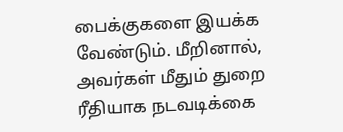பைக்குகளை இயக்க வேண்டும். மீறினால், அவர்கள் மீதும் துறை ரீதியாக நடவடிக்கை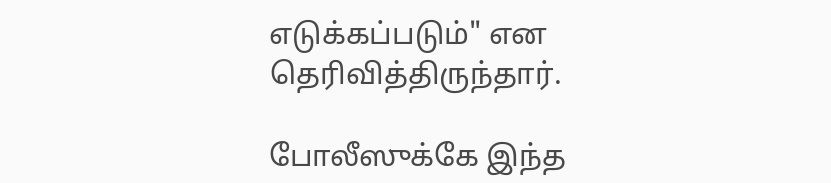எடுக்கப்படும்" என தெரிவித்திருந்தார்.

போலீஸுக்கே இந்த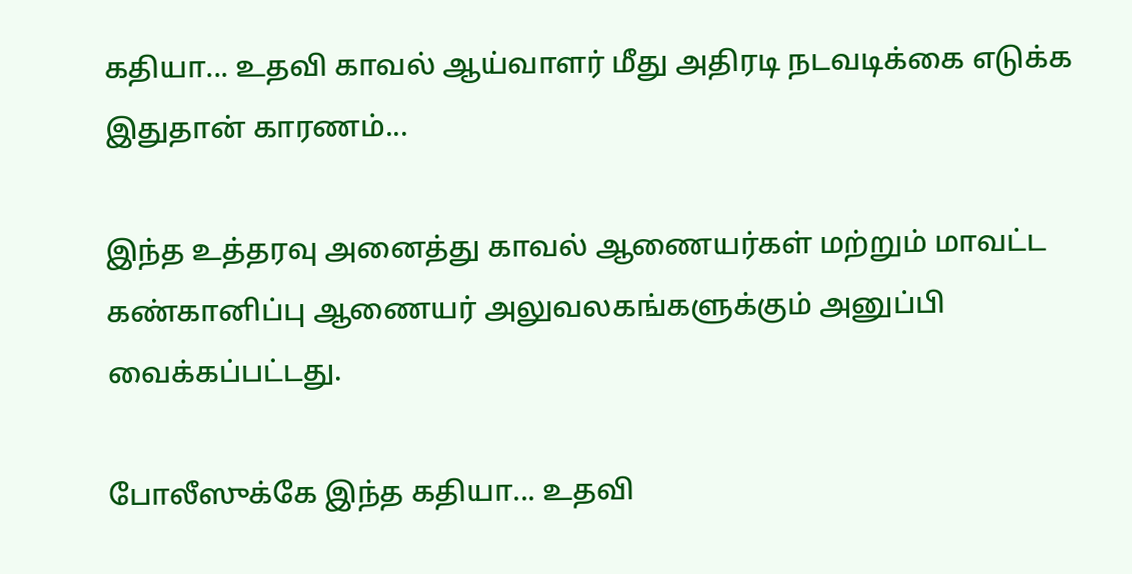கதியா... உதவி காவல் ஆய்வாளர் மீது அதிரடி நடவடிக்கை எடுக்க இதுதான் காரணம்...

இந்த உத்தரவு அனைத்து காவல் ஆணையர்கள் மற்றும் மாவட்ட கண்கானிப்பு ஆணையர் அலுவலகங்களுக்கும் அனுப்பி வைக்கப்பட்டது.

போலீஸுக்கே இந்த கதியா... உதவி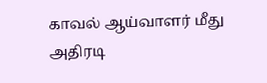காவல் ஆய்வாளர் மீது அதிரடி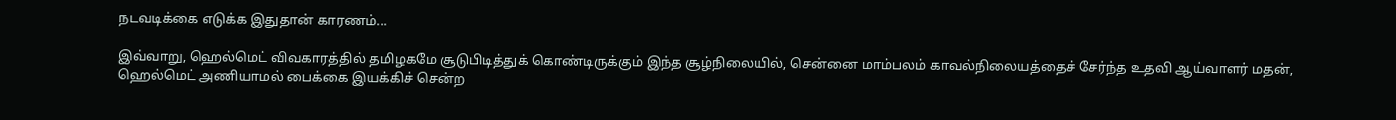நடவடிக்கை எடுக்க இதுதான் காரணம்...

இவ்வாறு, ஹெல்மெட் விவகாரத்தில் தமிழகமே சூடுபிடித்துக் கொண்டிருக்கும் இந்த சூழ்நிலையில், சென்னை மாம்பலம் காவல்நிலையத்தைச் சேர்ந்த உதவி ஆய்வாளர் மதன், ஹெல்மெட் அணியாமல் பைக்கை இயக்கிச் சென்ற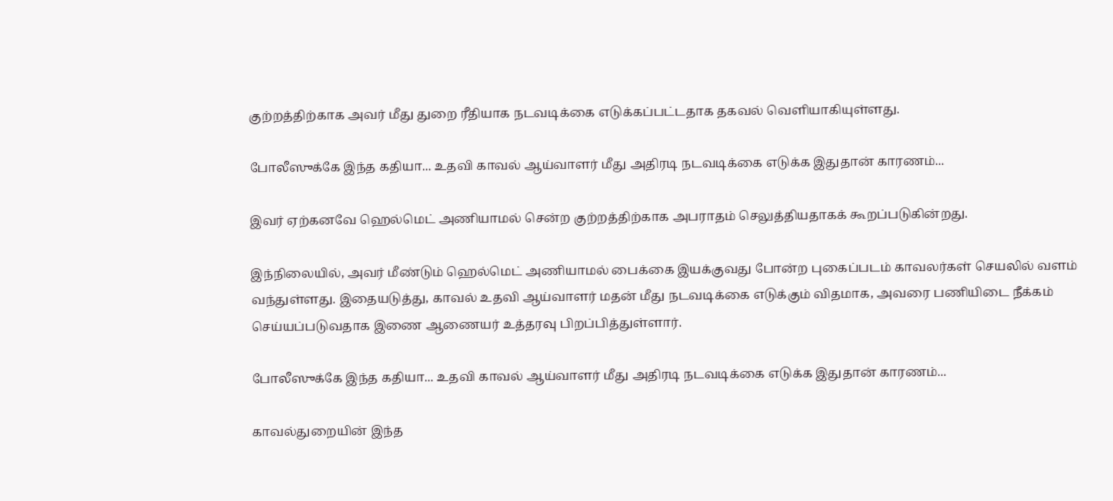குற்றத்திற்காக அவர் மீது துறை ரீதியாக நடவடிக்கை எடுக்கப்பட்டதாக தகவல் வெளியாகியுள்ளது.

போலீஸுக்கே இந்த கதியா... உதவி காவல் ஆய்வாளர் மீது அதிரடி நடவடிக்கை எடுக்க இதுதான் காரணம்...

இவர் ஏற்கனவே ஹெல்மெட் அணியாமல் சென்ற குற்றத்திற்காக அபராதம் செலுத்தியதாகக் கூறப்படுகின்றது.

இந்நிலையில், அவர் மீண்டும் ஹெல்மெட் அணியாமல் பைக்கை இயக்குவது போன்ற புகைப்படம் காவலர்கள் செயலில் வளம் வந்துள்ளது. இதையடுத்து, காவல் உதவி ஆய்வாளர் மதன் மீது நடவடிக்கை எடுக்கும் விதமாக, அவரை பணியிடை நீக்கம் செய்யப்படுவதாக இணை ஆணையர் உத்தரவு பிறப்பித்துள்ளார்.

போலீஸுக்கே இந்த கதியா... உதவி காவல் ஆய்வாளர் மீது அதிரடி நடவடிக்கை எடுக்க இதுதான் காரணம்...

காவல்துறையின் இந்த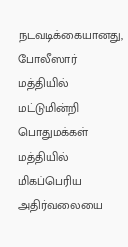நடவடிக்கையானது, போலீஸார் மத்தியில் மட்டுமின்றி பொதுமக்கள் மத்தியில் மிகப்பெரிய அதிர்வலையை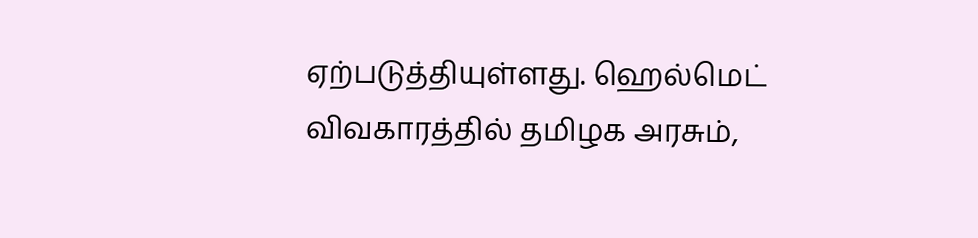ஏற்படுத்தியுள்ளது. ஹெல்மெட் விவகாரத்தில் தமிழக அரசும்,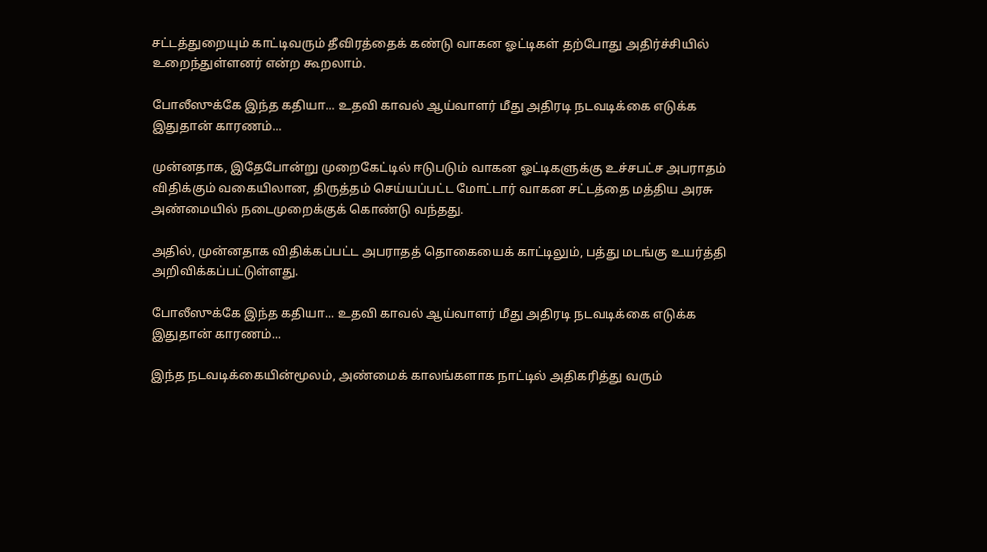சட்டத்துறையும் காட்டிவரும் தீவிரத்தைக் கண்டு வாகன ஓட்டிகள் தற்போது அதிர்ச்சியில் உறைந்துள்ளனர் என்ற கூறலாம்.

போலீஸுக்கே இந்த கதியா... உதவி காவல் ஆய்வாளர் மீது அதிரடி நடவடிக்கை எடுக்க இதுதான் காரணம்...

முன்னதாக, இதேபோன்று முறைகேட்டில் ஈடுபடும் வாகன ஓட்டிகளுக்கு உச்சபட்ச அபராதம் விதிக்கும் வகையிலான, திருத்தம் செய்யப்பட்ட மோட்டார் வாகன சட்டத்தை மத்திய அரசு அண்மையில் நடைமுறைக்குக் கொண்டு வந்தது.

அதில், முன்னதாக விதிக்கப்பட்ட அபராதத் தொகையைக் காட்டிலும், பத்து மடங்கு உயர்த்தி அறிவிக்கப்பட்டுள்ளது.

போலீஸுக்கே இந்த கதியா... உதவி காவல் ஆய்வாளர் மீது அதிரடி நடவடிக்கை எடுக்க இதுதான் காரணம்...

இந்த நடவடிக்கையின்மூலம், அண்மைக் காலங்களாக நாட்டில் அதிகரித்து வரும்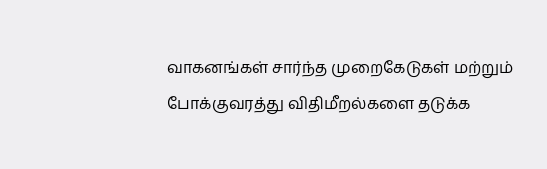வாகனங்கள் சார்ந்த முறைகேடுகள் மற்றும் போக்குவரத்து விதிமீறல்களை தடுக்க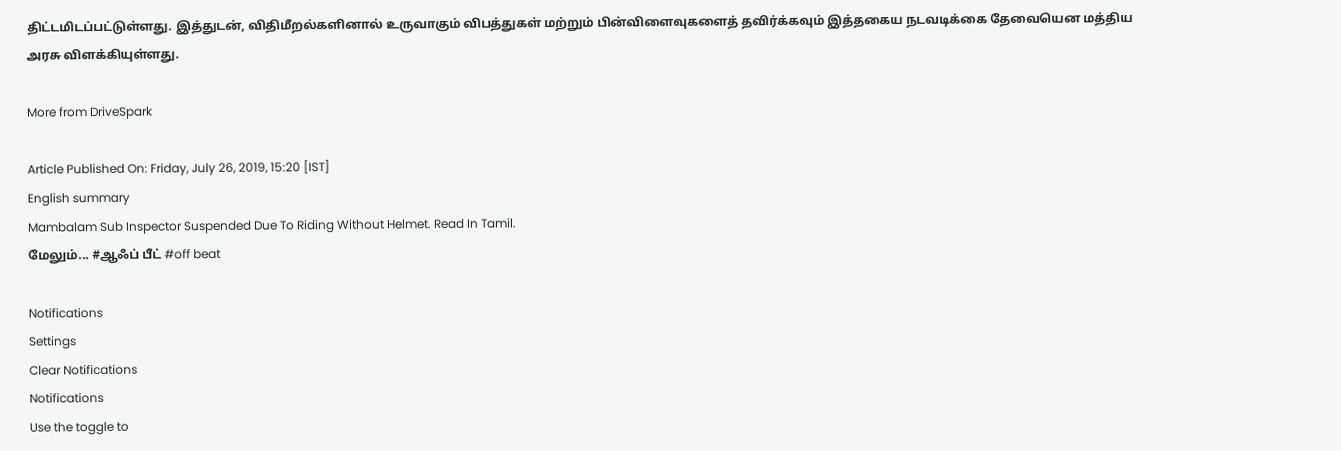திட்டமிடப்பட்டுள்ளது. இத்துடன், விதிமீறல்களினால் உருவாகும் விபத்துகள் மற்றும் பின்விளைவுகளைத் தவிர்க்கவும் இத்தகைய நடவடிக்கை தேவையென மத்திய அரசு விளக்கியுள்ளது.

More from DriveSpark

Article Published On: Friday, July 26, 2019, 15:20 [IST]
English summary
Mambalam Sub Inspector Suspended Due To Riding Without Helmet. Read In Tamil.
மேலும்... #ஆஃப் பீட் #off beat

Notifications
Settings
Clear Notifications
Notifications
Use the toggle to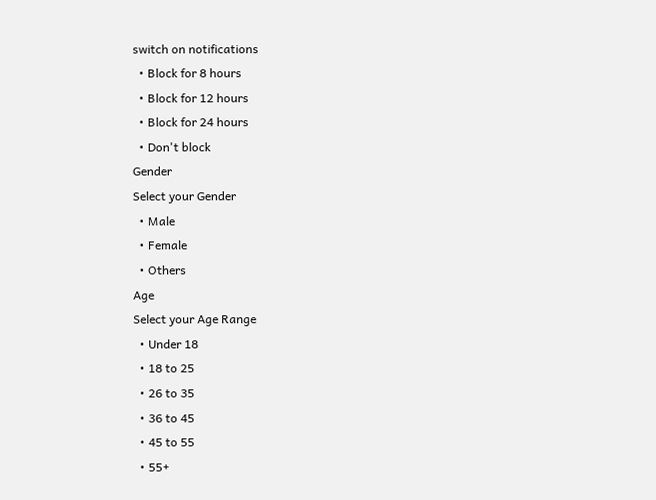switch on notifications
  • Block for 8 hours
  • Block for 12 hours
  • Block for 24 hours
  • Don't block
Gender
Select your Gender
  • Male
  • Female
  • Others
Age
Select your Age Range
  • Under 18
  • 18 to 25
  • 26 to 35
  • 36 to 45
  • 45 to 55
  • 55+